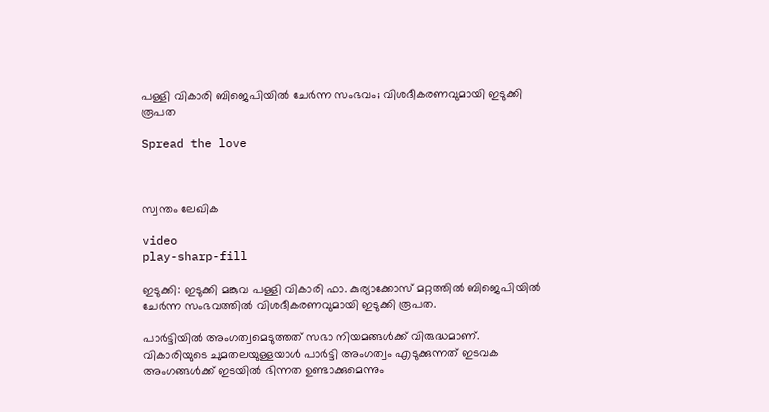പള്ളി വികാരി ബിജെപിയിൽ ചേർന്ന സംഭവം; വിശദീകരണവുമായി ഇടുക്കി രൂപത

Spread the love



സ്വന്തം ലേഖിക

video
play-sharp-fill

ഇടുക്കി: ഇടുക്കി മങ്കുവ പള്ളി വികാരി ഫാ. കുര്യാക്കോസ് മറ്റത്തില്‍ ബിജെപിയില്‍ ചേര്‍ന്ന സംഭവത്തില്‍ വിശദീകരണവുമായി ഇടുക്കി രൂപത.

പാര്‍ട്ടിയില്‍ അംഗത്വമെടുത്തത് സഭാ നിയമങ്ങള്‍ക്ക് വിരുദ്ധമാണ്. വികാരിയുടെ ചുമതലയുള്ളയാള്‍ പാര്‍ട്ടി അംഗത്വം എടുക്കുന്നത് ഇടവക അംഗങ്ങള്‍ക്ക് ഇടയില്‍ ഭിന്നത ഉണ്ടാക്കുമെന്നും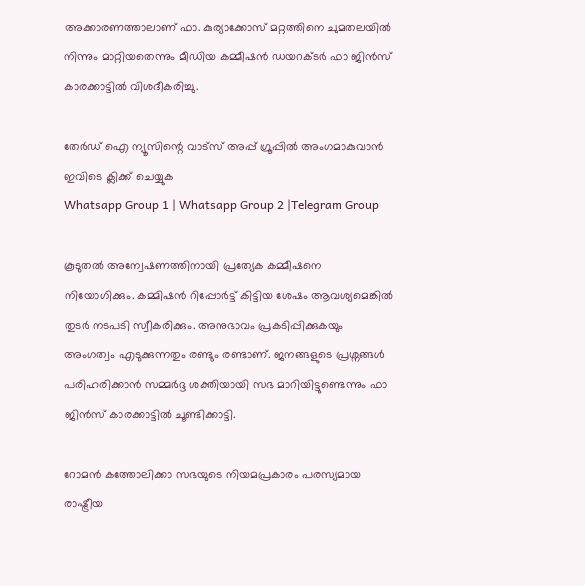അക്കാരണത്താലാണ് ഫാ. കുര്യാക്കോസ് മറ്റത്തിനെ ചുമതലയില്‍ നിന്നും മാറ്റിയതെന്നും മീഡിയ കമ്മീഷൻ ഡയറക്ടര്‍ ഫാ ജിൻസ് കാരക്കാട്ടില്‍ വിശദീകരിച്ചു.

തേർഡ് ഐ ന്യൂസിന്റെ വാട്സ് അപ്പ് ഗ്രൂപ്പിൽ അംഗമാകുവാൻ ഇവിടെ ക്ലിക്ക് ചെയ്യുക
Whatsapp Group 1 | Whatsapp Group 2 |Telegram Group

കൂടുതല്‍ അന്വേഷണത്തിനായി പ്രത്യേക കമ്മീഷനെ നിയോഗിക്കും. കമ്മിഷൻ റിപ്പോര്‍ട്ട്‌ കിട്ടിയ ശേഷം ആവശ്യമെങ്കില്‍ തുടര്‍ നടപടി സ്വീകരിക്കും. അനുഭാവം പ്രകടിപ്പിക്കുകയും അംഗത്വം എടുക്കുന്നതും രണ്ടും രണ്ടാണ്. ജനങ്ങളുടെ പ്രശ്നങ്ങള്‍ പരിഹരിക്കാൻ സമ്മര്‍ദ്ദ ശക്തിയായി സഭ മാറിയിട്ടുണ്ടെന്നും ഫാ ജിൻസ് കാരക്കാട്ടില്‍ ചൂണ്ടിക്കാട്ടി.

റോമന്‍ കത്തോലിക്കാ സഭയുടെ നിയമപ്രകാരം പരസ്യമായ രാഷ്ട്രീയ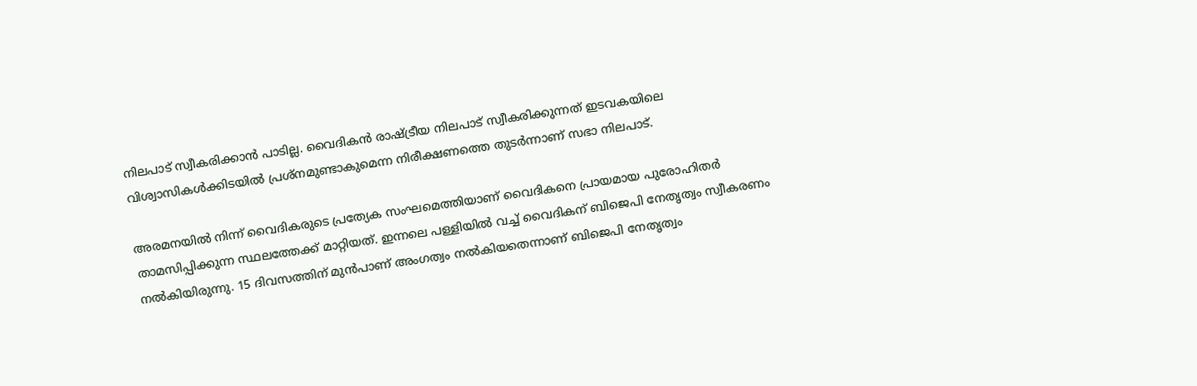നിലപാട് സ്വീകരിക്കാന്‍ പാടില്ല. വൈദികന്‍ രാഷ്ട്രീയ നിലപാട് സ്വീകരിക്കുന്നത് ഇടവകയിലെ വിശ്വാസികള്‍ക്കിടയില്‍ പ്രശ്നമുണ്ടാകുമെന്ന നിരീക്ഷണത്തെ തുടര്‍ന്നാണ് സഭാ നിലപാട്.

അരമനയില്‍ നിന്ന് വൈദികരുടെ പ്രത്യേക സംഘമെത്തിയാണ് വൈദികനെ പ്രായമായ പുരോഹിതർ താമസിപ്പിക്കുന്ന സ്ഥലത്തേക്ക് മാറ്റിയത്. ഇന്നലെ പള്ളിയില്‍ വച്ച്‌ വൈദികന് ബിജെപി നേതൃത്വം സ്വീകരണം നല്‍കിയിരുന്നു. 15 ദിവസത്തിന് മുന്‍പാണ് അംഗത്വം നല്‍കിയതെന്നാണ് ബിജെപി നേതൃത്വം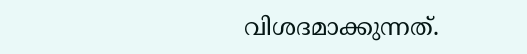വിശദമാക്കുന്നത്.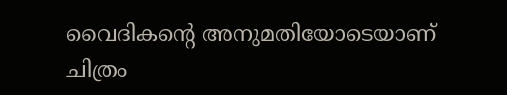വൈദികന്റെ അനുമതിയോടെയാണ് ചിത്രം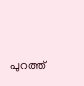പുറത്ത്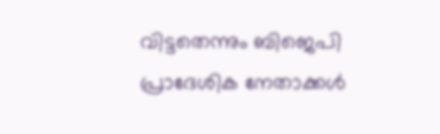വിട്ടതെന്നും ബിജെപി പ്രാദേശിക നേതാക്കള്‍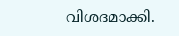വിശദമാക്കി.